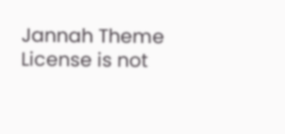Jannah Theme License is not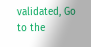validated, Go to the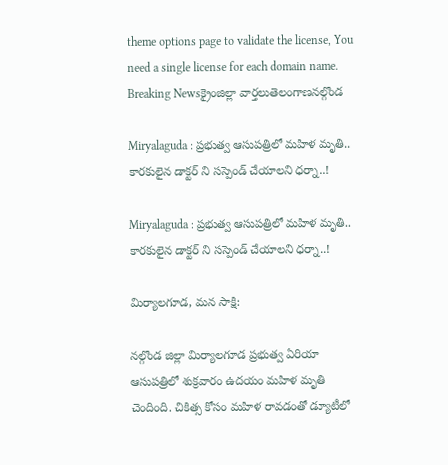theme options page to validate the license, You need a single license for each domain name.
Breaking Newsక్రైంజిల్లా వార్తలుతెలంగాణనల్గొండ

Miryalaguda : ప్రభుత్వ ఆసుపత్రిలో మహిళ మృతి.. కారకులైన డాక్టర్ ని సస్పెండ్ చేయాలని ధర్నా..!

Miryalaguda : ప్రభుత్వ ఆసుపత్రిలో మహిళ మృతి.. కారకులైన డాక్టర్ ని సస్పెండ్ చేయాలని ధర్నా..!

మిర్యాలగూడ, మన సాక్షి:

నల్గొండ జిల్లా మిర్యాలగూడ ప్రభుత్వ ఏరియా ఆసుపత్రిలో శుక్రవారం ఉదయం మహిళ మృతి చెందింది. చికిత్స కోసం మహిళ రావడంతో డ్యూటీలో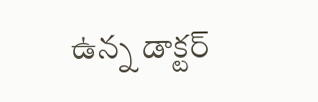ఉన్న డాక్టర్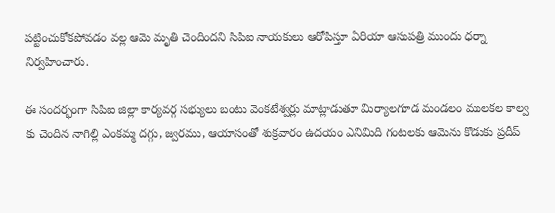పట్టించుకోకపోవడం వల్ల ఆమె మృతి చెందిందని సిపిఐ నాయకులు ఆరోపిస్తూ ఏరియా ఆసుపత్రి ముందు ధర్నా నిర్వహించారు.

ఈ సందర్భంగా సిపిఐ జిల్లా కార్యవర్గ సభ్యులు బంటు వెంకటేశ్వర్లు మాట్లాడుతూ మిర్యాలగూడ మండలం ములకల కాల్వ కు చెందిన నాగిల్లి ఎంకమ్మ దగ్గు, జ్వరము, ఆయాసంతో శుక్రవారం ఉదయం ఎనిమిది గంటలకు ఆమెను కొడుకు ప్రదీప్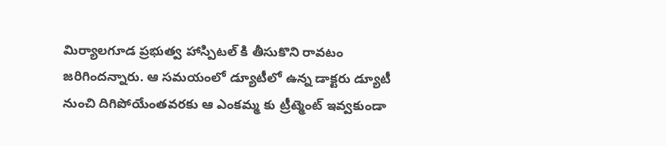మిర్యాలగూడ ప్రభుత్వ హాస్పిటల్ కి తీసుకొని రావటం జరిగిందన్నారు. ఆ సమయంలో డ్యూటీలో ఉన్న డాక్టరు డ్యూటీ నుంచి దిగిపోయేంతవరకు ఆ ఎంకమ్మ కు ట్రీట్మెంట్ ఇవ్వకుండా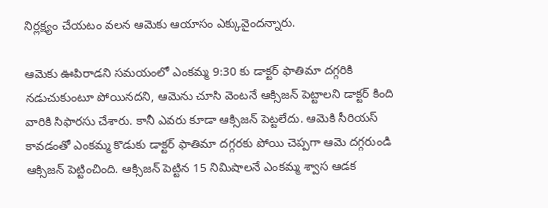నిర్లక్ష్యం చేయటం వలన ఆమెకు ఆయాసం ఎక్కువైందన్నారు.

ఆమెకు ఊపిరాడని సమయంలో ఎంకమ్మ 9:30 కు డాక్టర్ ఫాతిమా దగ్గరికి నడుచుకుంటూ పోయినదని, ఆమెను చూసి వెంటనే ఆక్సిజన్ పెట్టాలని డాక్టర్ కింది వారికి సిఫారసు చేశారు. కానీ ఎవరు కూడా ఆక్సిజన్ పెట్టలేదు. ఆమెకి సీరియస్ కావడంతో ఎంకమ్మ కొడుకు డాక్టర్ ఫాతిమా దగ్గరకు పోయి చెప్పగా ఆమె దగ్గరుండి ఆక్సిజన్ పెట్టించింది. ఆక్సిజన్ పెట్టిన 15 నిమిషాలనే ఎంకమ్మ శ్వాస ఆడక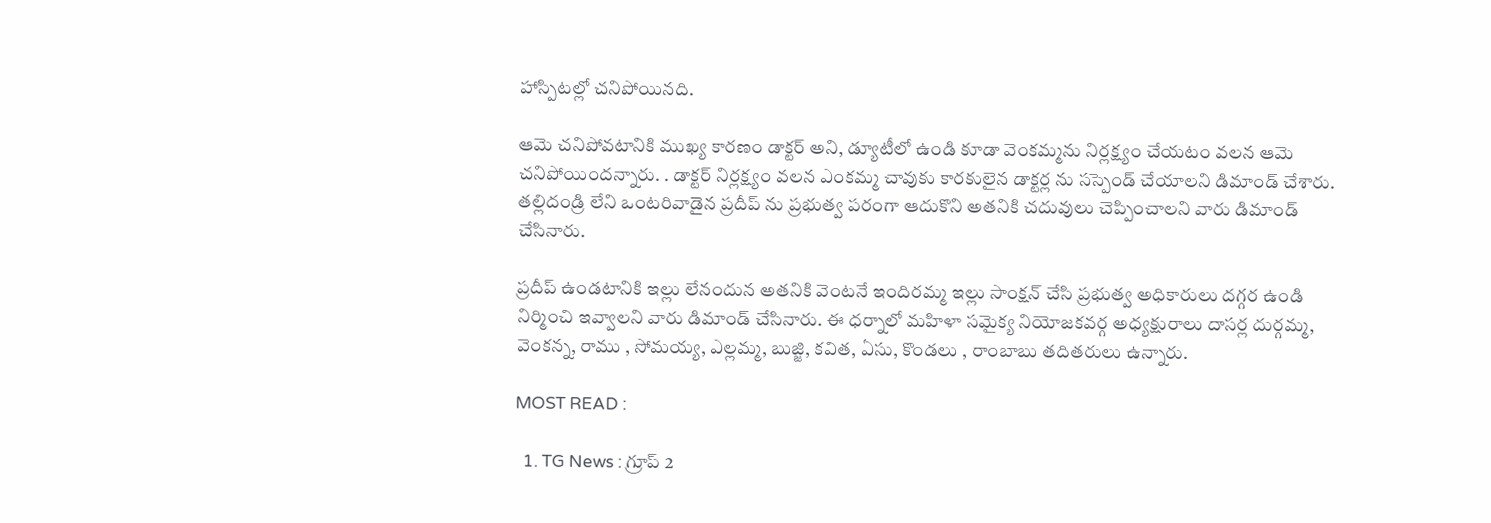హాస్పిటల్లో చనిపోయినది.

ఆమె చనిపోవటానికి ముఖ్య కారణం డాక్టర్ అని, డ్యూటీలో ఉండి కూడా వెంకమ్మను నిర్లక్ష్యం చేయటం వలన ఆమె చనిపోయిందన్నారు. . డాక్టర్ నిర్లక్ష్యం వలన ఎంకమ్మ చావుకు కారకులైన డాక్టర్ల ను సస్పెండ్ చేయాలని డిమాండ్ చేశారు. తల్లిదండ్రి లేని ఒంటరివాడైన ప్రదీప్ ను ప్రభుత్వ పరంగా ఆదుకొని అతనికి చదువులు చెప్పించాలని వారు డిమాండ్ చేసినారు.

ప్రదీప్ ఉండటానికి ఇల్లు లేనందున అతనికి వెంటనే ఇందిరమ్మ ఇల్లు సాంక్షన్ చేసి ప్రభుత్వ అధికారులు దగ్గర ఉండి నిర్మించి ఇవ్వాలని వారు డిమాండ్ చేసినారు. ఈ ధర్నాలో మహిళా సమైక్య నియోజకవర్గ అధ్యక్షురాలు దాసర్ల దుర్గమ్మ, వెంకన్న, రాము , సోమయ్య, ఎల్లమ్మ, బుజ్జి, కవిత, ఏసు, కొండలు , రాంబాబు తదితరులు ఉన్నారు.

MOST READ :

  1. TG News : గ్రూప్ 2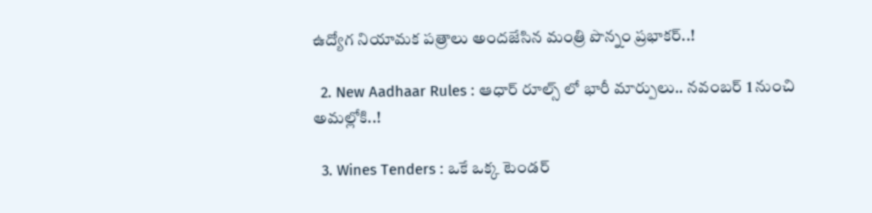ఉద్యోగ నియామక పత్రాలు అందజేసిన మంత్రి పొన్నం ప్రభాకర్..!

  2. New Aadhaar Rules : ఆధార్ రూల్స్ లో భారీ మార్పులు.. నవంబర్ 1 నుంచి అమల్లోకి..!

  3. Wines Tenders : ఒకే ఒక్క టెండర్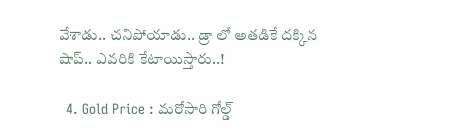వేశాడు.. చనిపోయాడు.. డ్రా లో అతడికే దక్కిన షాప్.. ఎవరికి కేటాయిస్తారు..!

  4. Gold Price : మరోసారి గోల్డ్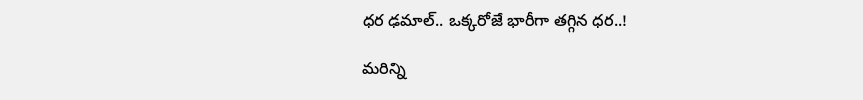ధర ఢమాల్.. ఒక్కరోజే భారీగా తగ్గిన ధర..!

మరిన్ని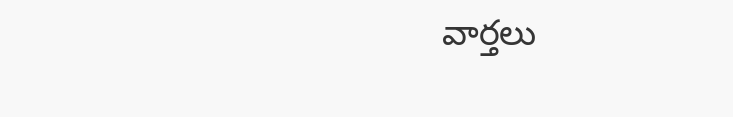వార్తలు